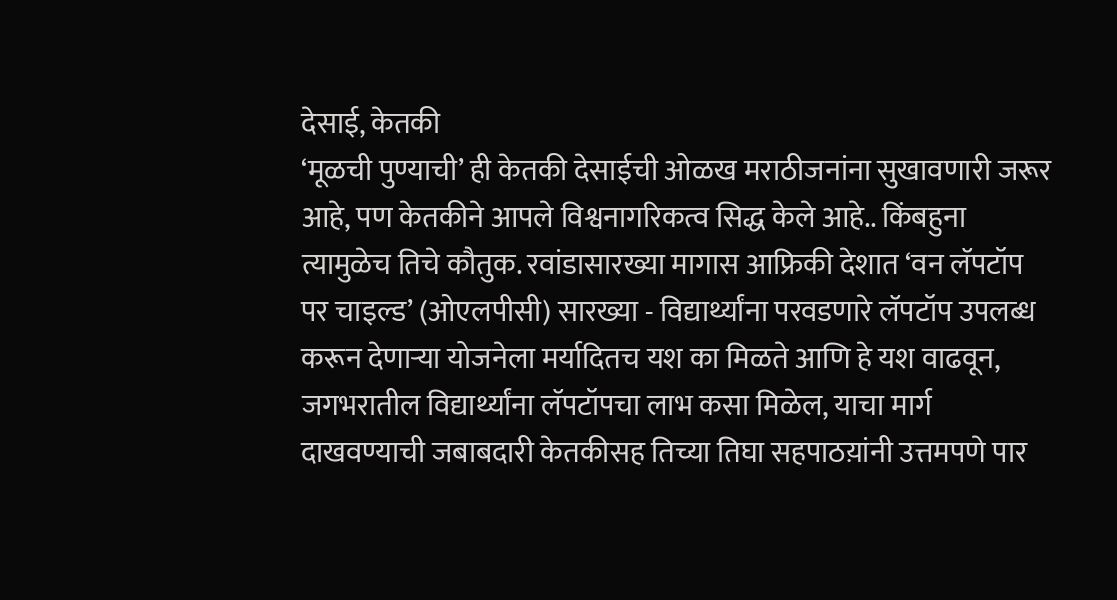देसाई, केतकी
‘मूळची पुण्याची’ ही केतकी देसाईची ओळख मराठीजनांना सुखावणारी जरूर आहे, पण केतकीने आपले विश्वनागरिकत्व सिद्ध केले आहे.. किंबहुना त्यामुळेच तिचे कौतुक. रवांडासारख्या मागास आफ्रिकी देशात ‘वन लॅपटॉप पर चाइल्ड’ (ओएलपीसी) सारख्या - विद्यार्थ्यांना परवडणारे लॅपटॉप उपलब्ध करून देणाऱ्या योजनेला मर्यादितच यश का मिळते आणि हे यश वाढवून, जगभरातील विद्यार्थ्यांना लॅपटॉपचा लाभ कसा मिळेल, याचा मार्ग दाखवण्याची जबाबदारी केतकीसह तिच्या तिघा सहपाठय़ांनी उत्तमपणे पार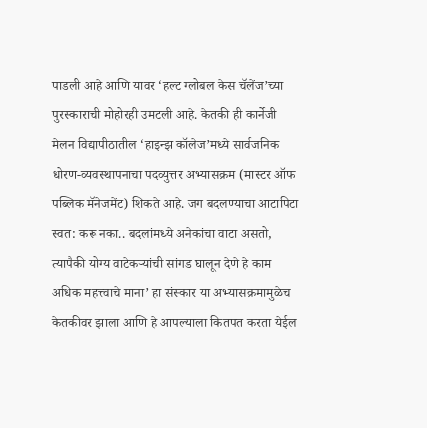पाडली आहे आणि यावर ‘हल्ट ग्लोबल केस चॅलेंज’च्या पुरस्काराची मोहोरही उमटली आहे. केतकी ही कार्नेजी मेलन विद्यापीठातील ‘हाइन्झ कॉलेज’मध्ये सार्वजनिक धोरण-व्यवस्थापनाचा पदव्युत्तर अभ्यासक्रम (मास्टर ऑफ पब्लिक मॅनेजमेंट) शिकते आहे. जग बदलण्याचा आटापिटा स्वत: करू नका.. बदलांमध्ये अनेकांचा वाटा असतो, त्यापैकी योग्य वाटेकऱ्यांची सांगड घालून देणे हे काम अधिक महत्त्वाचे माना’ हा संस्कार या अभ्यासक्रमामुळेच केतकीवर झाला आणि हे आपल्याला कितपत करता येईल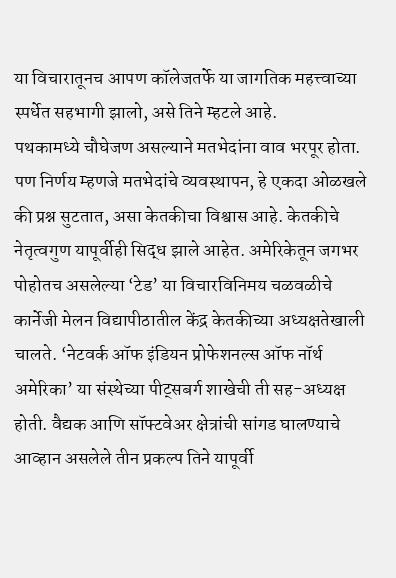या विचारातूनच आपण कॉलेजतर्फे या जागतिक महत्त्वाच्या स्पर्धेत सहभागी झालो, असे तिने म्हटले आहे.
पथकामध्ये चौघेजण असल्याने मतभेदांना वाव भरपूर होता. पण निर्णय म्हणजे मतभेदांचे व्यवस्थापन, हे एकदा ओळखले की प्रश्न सुटतात, असा केतकीचा विश्वास आहे. केतकीचे नेतृत्वगुण यापूर्वीही सिद्ध झाले आहेत. अमेरिकेतून जगभर पोहोतच असलेल्या ‘टेड’ या विचारविनिमय चळवळीचे कार्नेजी मेलन विद्यापीठातील केंद्र केतकीच्या अध्यक्षतेखाली चालते. ‘नेटवर्क ऑफ इंडियन प्रोफेशनल्स ऑफ नॉर्थ अमेरिका’ या संस्थेच्या पीट्सबर्ग शाखेची ती सह-अध्यक्ष होती. वैद्यक आणि सॉफ्टवेअर क्षेत्रांची सांगड घालण्याचे आव्हान असलेले तीन प्रकल्प तिने यापूर्वी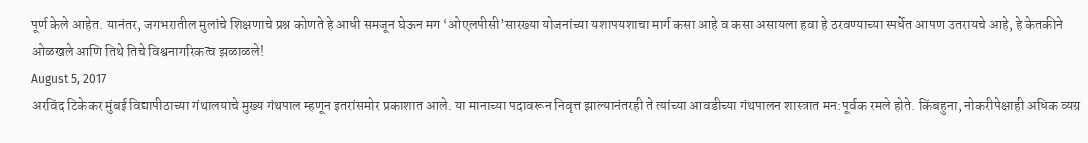पूर्ण केले आहेत. यानंतर, जगभरातील मुलांचे शिक्षणाचे प्रश्न कोणते हे आधी समजून घेऊन मग ‘ओएलपीसी’सारख्या योजनांच्या यशापयशाचा मार्ग कसा आहे व कसा असायला हवा हे ठरवण्याच्या स्पर्धेत आपण उतरायचे आहे, हे केतकीने ओळखले आणि तिथे तिचे विश्वनागरिकत्व झळाळले!
August 5, 2017
अरविंद टिकेकर मुंबई विद्यापीठाच्या गंथालयाचे मुख्य गंथपाल म्हणून इतरांसमोर प्रकाशात आले. या मानाच्या पदावरून निवृत्त झाल्यानंतरही ते त्यांच्या आवडीच्या गंथपालन शास्त्रात मन:पूर्वक रमले होते. किंबहुना, नोकरीपेक्षाही अधिक व्यग्र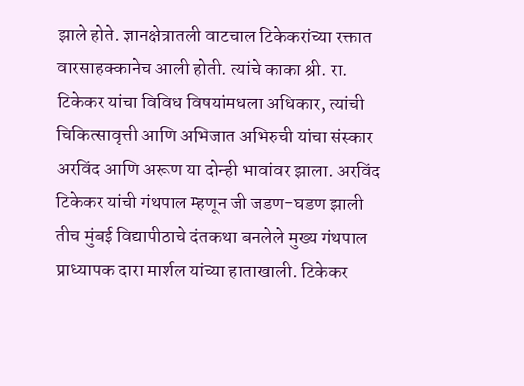झाले होते. ज्ञानक्षेत्रातली वाटचाल टिकेकरांच्या रक्तात वारसाहक्कानेच आली होती. त्यांचे काका श्री. रा. टिकेकर यांचा विविध विषयांमधला अधिकार, त्यांची चिकित्सावृत्ती आणि अभिजात अभिरुची यांचा संस्कार अरविंद आणि अरूण या दोन्ही भावांवर झाला. अरविंद टिकेकर यांची गंथपाल म्हणून जी जडण-घडण झाली तीच मुंबई विद्यापीठाचे दंतकथा बनलेले मुख्य गंथपाल प्राध्यापक दारा मार्शल यांच्या हाताखाली. टिकेकर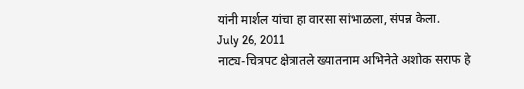यांनी मार्शल यांचा हा वारसा सांभाळला, संपन्न केला.
July 26, 2011
नाट्य-चित्रपट क्षेत्रातले ख्यातनाम अभिनेते अशोक सराफ हे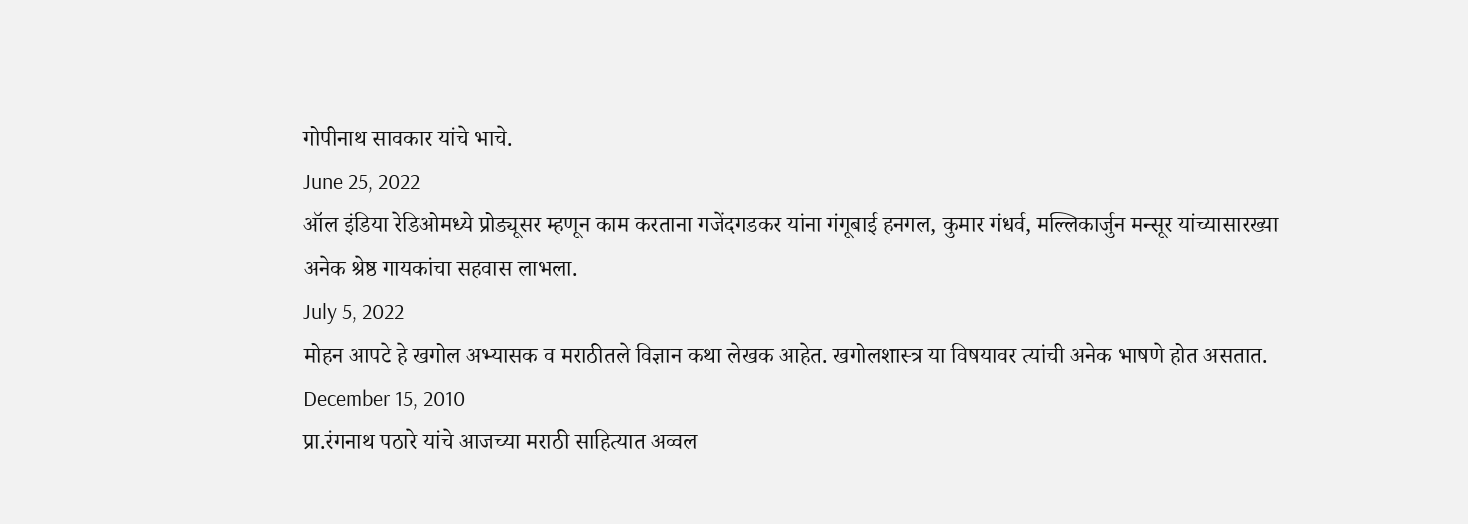गोपीनाथ सावकार यांचे भाचे.
June 25, 2022
ऑल इंडिया रेडिओमध्ये प्रोड्यूसर म्हणून काम करताना गजेंदगडकर यांना गंगूबाई हनगल, कुमार गंधर्व, मल्लिकार्जुन मन्सूर यांच्यासारख्या अनेक श्रेष्ठ गायकांचा सहवास लाभला.
July 5, 2022
मोहन आपटे हे खगोल अभ्यासक व मराठीतले विज्ञान कथा लेखक आहेत. खगोलशास्त्र या विषयावर त्यांची अनेक भाषणे होत असतात.
December 15, 2010
प्रा.रंगनाथ पठारे यांचे आजच्या मराठी साहित्यात अव्वल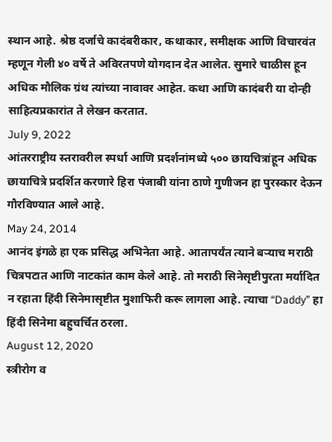स्थान आहे. श्रेष्ठ दर्जाचे कादंबरीकार, कथाकार, समीक्षक आणि विचारवंत म्हणून गेली ४० वर्षे ते अविरतपणे योगदान देत आलेत. सुमारे चाळीस हून अधिक मौलिक ग्रंथ त्यांच्या नावावर आहेत. कथा आणि कादंबरी या दोन्ही साहित्यप्रकारांत ते लेखन करतात.
July 9, 2022
आंतरराष्ट्रीय स्तरावरील स्पर्धा आणि प्रदर्शनांमध्ये ५०० छायचित्रांहून अधिक छायाचित्रे प्रदर्शित करणारे हिरा पंजाबी यांना ठाणे गुणीजन हा पुरस्कार देऊन गौरविण्यात आले आहे.
May 24, 2014
आनंद इंगळे हा एक प्रसिद्ध अभिनेता आहे. आतापर्यंत त्याने बऱ्याच मराठी चित्रपटात आणि नाटकांत काम केले आहे. तो मराठी सिनेसृष्टीपुरता मर्यादित न रहाता हिंदी सिनेमासृष्टीत मुशाफिरी करू लागला आहे. त्याचा “Daddy” हा हिंदी सिनेमा बहुचर्चित ठरला.
August 12, 2020
स्त्रीरोग व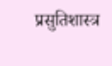प्रसुतिशास्त्र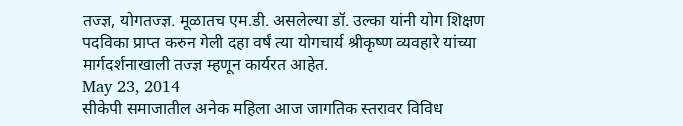तज्ज्ञ, योगतज्ज्ञ. मूळातच एम.डी. असलेल्या डॉ. उल्का यांनी योग शिक्षण पदविका प्राप्त करुन गेली दहा वर्षं त्या योगचार्य श्रीकृष्ण व्यवहारे यांच्या मार्गदर्शनाखाली तज्ज्ञ म्हणून कार्यरत आहेत.
May 23, 2014
सीकेपी समाजातील अनेक महिला आज जागतिक स्तरावर विविध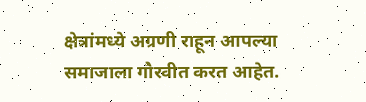क्षेत्रांमध्ये अग्रणी राहून आपल्या समाजाला गौरवीत करत आहेत.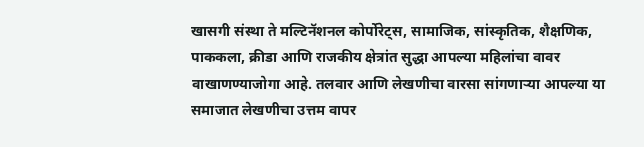खासगी संस्था ते मल्टिनॅशनल कोर्पोरेट्स, सामाजिक, सांस्कृतिक, शैक्षणिक, पाककला, क्रीडा आणि राजकीय क्षेत्रांत सुद्धा आपल्या महिलांचा वावर वाखाणण्याजोगा आहे. तलवार आणि लेखणीचा वारसा सांगणाऱ्या आपल्या या समाजात लेखणीचा उत्तम वापर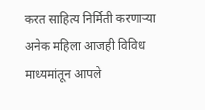करत साहित्य निर्मिती करणाऱ्या अनेक महिला आजही विविध माध्यमांतून आपले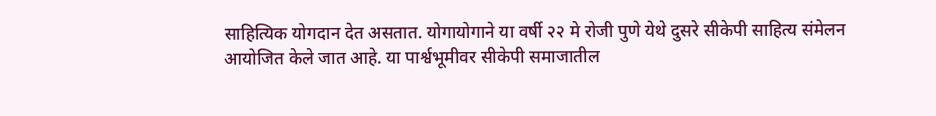साहित्यिक योगदान देत असतात. योगायोगाने या वर्षी २२ मे रोजी पुणे येथे दुसरे सीकेपी साहित्य संमेलन आयोजित केले जात आहे. या पार्श्वभूमीवर सीकेपी समाजातील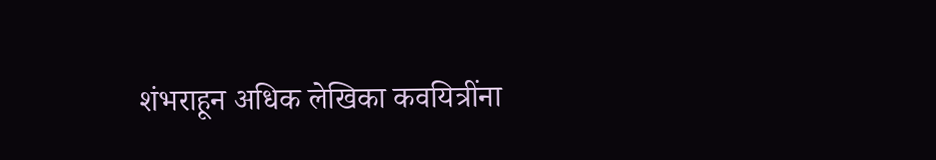शंभराहून अधिक लेखिका कवयित्रींना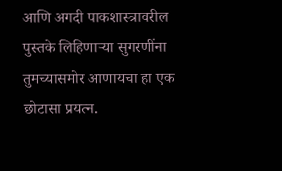आणि अगदी पाकशास्त्रावरील पुस्तके लिहिणाऱ्या सुगरणींना तुमच्यासमोर आणायचा हा एक छोटासा प्रयत्न.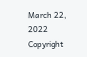March 22, 2022
Copyright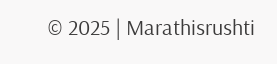© 2025 | Marathisrushti